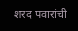शरद पवारांची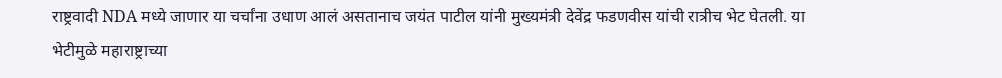राष्ट्रवादी NDA मध्ये जाणार या चर्चांना उधाण आलं असतानाच जयंत पाटील यांनी मुख्यमंत्री देवेंद्र फडणवीस यांची रात्रीच भेट घेतली. या भेटीमुळे महाराष्ट्राच्या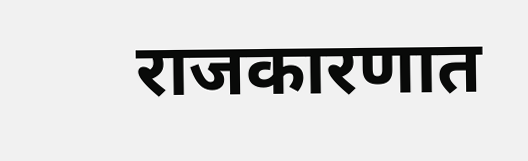राजकारणात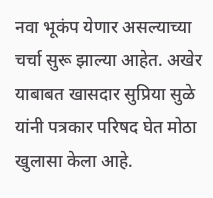नवा भूकंप येणार असल्याच्या चर्चा सुरू झाल्या आहेत. अखेर याबाबत खासदार सुप्रिया सुळे यांनी पत्रकार परिषद घेत मोठा खुलासा केला आहे.